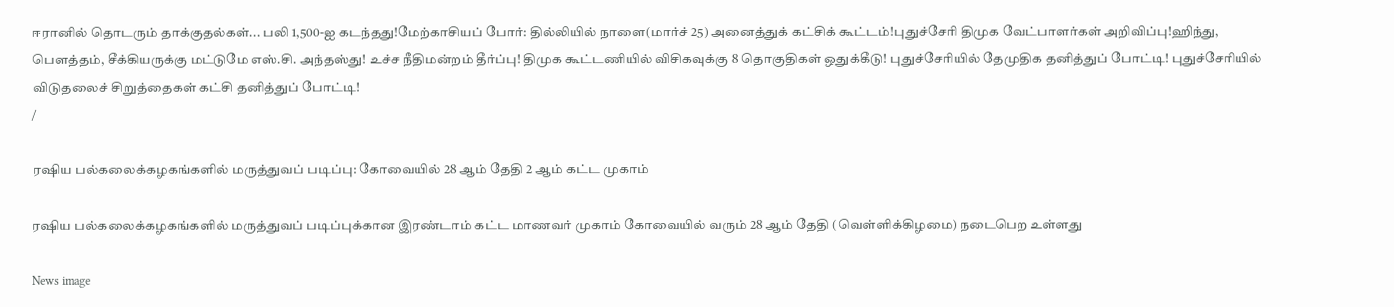ஈரானில் தொடரும் தாக்குதல்கள்... பலி 1,500-ஐ கடந்தது!மேற்காசியப் போர்: தில்லியில் நாளை(மார்ச் 25) அனைத்துக் கட்சிக் கூட்டம்!புதுச்சேரி திமுக வேட்பாளர்கள் அறிவிப்பு!ஹிந்து, பெளத்தம், சீக்கியருக்கு மட்டுமே எஸ்.சி. அந்தஸ்து! உச்ச நீதிமன்றம் தீர்ப்பு! திமுக கூட்டணியில் விசிகவுக்கு 8 தொகுதிகள் ஒதுக்கீடு! புதுச்சேரியில் தேமுதிக தனித்துப் போட்டி! புதுச்சேரியில் விடுதலைச் சிறுத்தைகள் கட்சி தனித்துப் போட்டி!
/

ரஷிய பல்கலைக்கழகங்களில் மருத்துவப் படிப்பு: கோவையில் 28 ஆம் தேதி 2 ஆம் கட்ட முகாம்

ரஷிய பல்கலைக்கழகங்களில் மருத்துவப் படிப்புக்கான இரண்டாம் கட்ட மாணவர் முகாம் கோவையில் வரும் 28 ஆம் தேதி (வெள்ளிக்கிழமை) நடைபெற உள்ளது

News image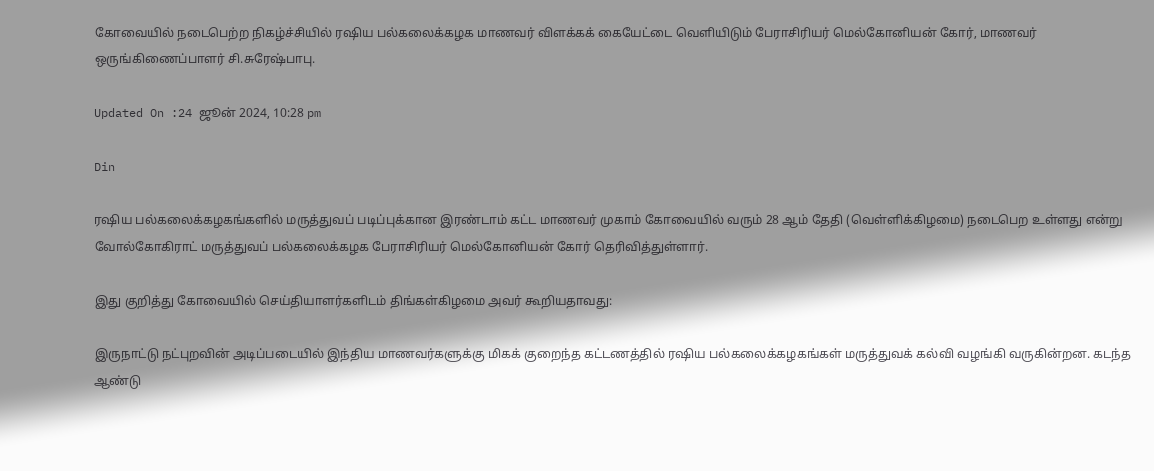கோவையில் நடைபெற்ற நிகழ்ச்சியில் ரஷிய பல்கலைக்கழக மாணவர் விளக்கக் கையேட்டை வெளியிடும் பேராசிரியர் மெல்கோனியன் கோர், மாணவர் ஒருங்கிணைப்பாளர் சி.சுரேஷ்பாபு.

Updated On :24 ஜூன் 2024, 10:28 pm

Din

ரஷிய பல்கலைக்கழகங்களில் மருத்துவப் படிப்புக்கான இரண்டாம் கட்ட மாணவர் முகாம் கோவையில் வரும் 28 ஆம் தேதி (வெள்ளிக்கிழமை) நடைபெற உள்ளது என்று வோல்கோகிராட் மருத்துவப் பல்கலைக்கழக பேராசிரியர் மெல்கோனியன் கோர் தெரிவித்துள்ளார்.

இது குறித்து கோவையில் செய்தியாளர்களிடம் திங்கள்கிழமை அவர் கூறியதாவது:

இருநாட்டு நட்புறவின் அடிப்படையில் இந்திய மாணவர்களுக்கு மிகக் குறைந்த கட்டணத்தில் ரஷிய பல்கலைக்கழகங்கள் மருத்துவக் கல்வி வழங்கி வருகின்றன. கடந்த ஆண்டு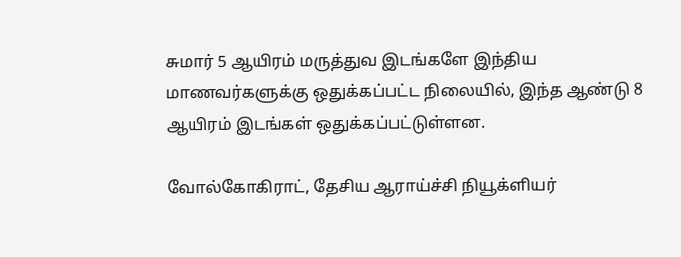சுமார் 5 ஆயிரம் மருத்துவ இடங்களே இந்திய மாணவர்களுக்கு ஒதுக்கப்பட்ட நிலையில், இந்த ஆண்டு 8 ஆயிரம் இடங்கள் ஒதுக்கப்பட்டுள்ளன.

வோல்கோகிராட், தேசிய ஆராய்ச்சி நியூக்ளியர்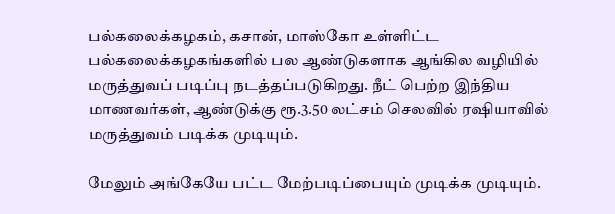பல்கலைக்கழகம், கசான், மாஸ்கோ உள்ளிட்ட பல்கலைக்கழகங்களில் பல ஆண்டுகளாக ஆங்கில வழியில் மருத்துவப் படிப்பு நடத்தப்படுகிறது. நீட் பெற்ற இந்திய மாணவர்கள், ஆண்டுக்கு ரூ.3.50 லட்சம் செலவில் ரஷியாவில் மருத்துவம் படிக்க முடியும்.

மேலும் அங்கேயே பட்ட மேற்படிப்பையும் முடிக்க முடியும்.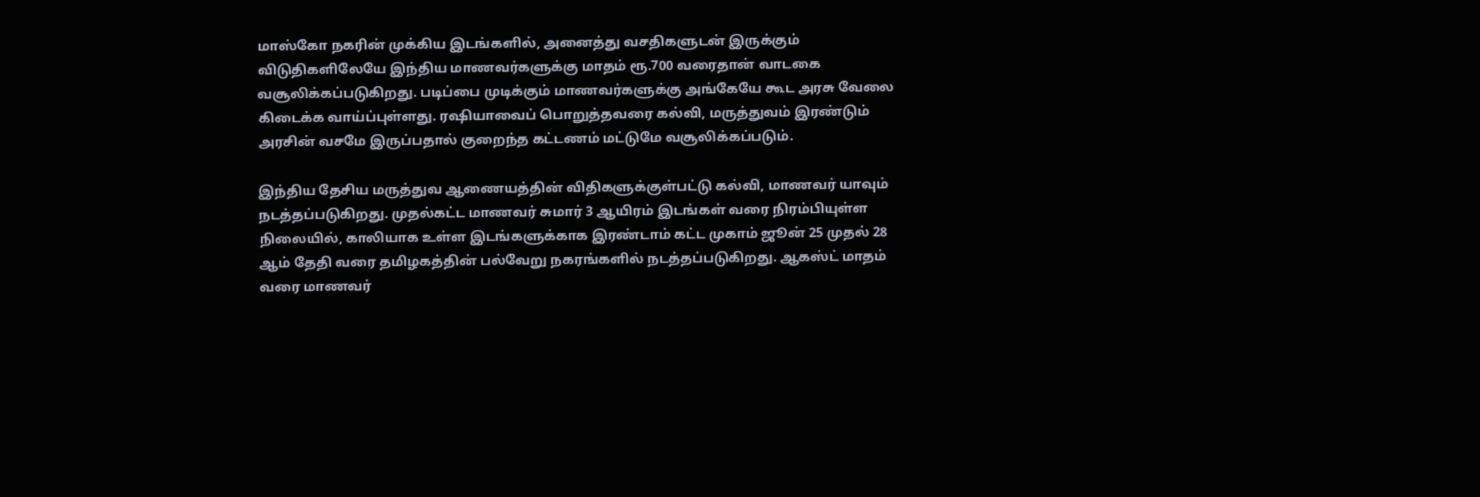மாஸ்கோ நகரின் முக்கிய இடங்களில், அனைத்து வசதிகளுடன் இருக்கும் விடுதிகளிலேயே இந்திய மாணவர்களுக்கு மாதம் ரூ.700 வரைதான் வாடகை வசூலிக்கப்படுகிறது. படிப்பை முடிக்கும் மாணவர்களுக்கு அங்கேயே கூட அரசு வேலை கிடைக்க வாய்ப்புள்ளது. ரஷியாவைப் பொறுத்தவரை கல்வி, மருத்துவம் இரண்டும் அரசின் வசமே இருப்பதால் குறைந்த கட்டணம் மட்டுமே வசூலிக்கப்படும்.

இந்திய தேசிய மருத்துவ ஆணையத்தின் விதிகளுக்குள்பட்டு கல்வி, மாணவர் யாவும் நடத்தப்படுகிறது. முதல்கட்ட மாணவர் சுமார் 3 ஆயிரம் இடங்கள் வரை நிரம்பியுள்ள நிலையில், காலியாக உள்ள இடங்களுக்காக இரண்டாம் கட்ட முகாம் ஜூன் 25 முதல் 28 ஆம் தேதி வரை தமிழகத்தின் பல்வேறு நகரங்களில் நடத்தப்படுகிறது. ஆகஸ்ட் மாதம் வரை மாணவர்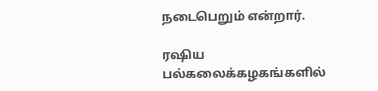நடைபெறும் என்றார்.

ரஷிய பல்கலைக்கழகங்களில்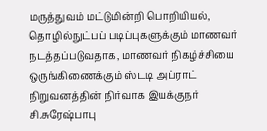மருத்துவம் மட்டுமின்றி பொறியியல், தொழில்நுட்பப் படிப்புகளுக்கும் மாணவர் நடத்தப்படுவதாக, மாணவர் நிகழ்ச்சியை ஒருங்கிணைக்கும் ஸ்டடி அப்ராட் நிறுவனத்தின் நிர்வாக இயக்குநர் சி.சுரேஷ்பாபு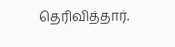தெரிவித்தார்.